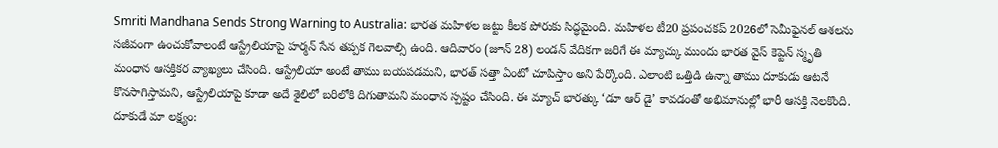Smriti Mandhana Sends Strong Warning to Australia: భారత మహిళల జట్టు కీలక పోరుకు సిద్ధమైంది. మహిళల టీ20 ప్రపంచకప్ 2026లో సెమీఫైనల్ ఆశలను సజీవంగా ఉంచుకోవాలంటే ఆస్ట్రేలియాపై హర్మన్ సేన తప్పక గెలవాల్సి ఉంది. ఆదివారం (జూన్ 28) లండన్ వేదికగా జరిగే ఈ మ్యాచ్కు ముందు భారత వైస్ కెప్టెన్ స్మృతి మంధాన ఆసక్తికర వ్యాఖ్యలు చేసింది. ఆస్ట్రేలియా అంటే తాము బయపడమని, భారత్ సత్తా ఏంటో చూపిస్తాం అని పేర్కొంది. ఎలాంటి ఒత్తిడి ఉన్నా తాము దూకుడు ఆటనే కొనసాగిస్తామని, ఆస్ట్రేలియాపై కూడా అదే శైలిలో బరిలోకి దిగుతామని మంధాన స్పష్టం చేసింది. ఈ మ్యాచ్ భారత్కు ‘డూ ఆర్ డై’ కావడంతో అభిమానుల్లో భారీ ఆసక్తి నెలకొంది.
దూకుడే మా లక్ష్యం: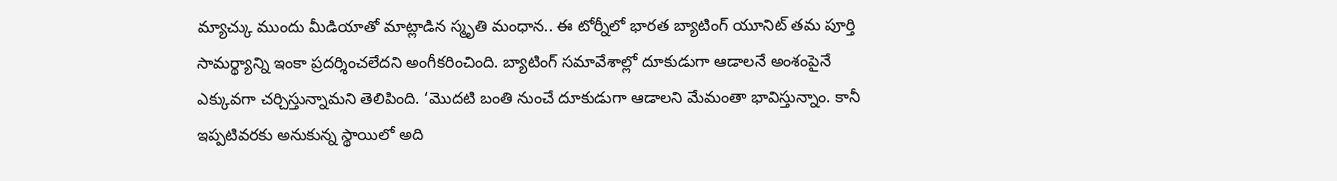మ్యాచ్కు ముందు మీడియాతో మాట్లాడిన స్మృతి మంధాన.. ఈ టోర్నీలో భారత బ్యాటింగ్ యూనిట్ తమ పూర్తి సామర్థ్యాన్ని ఇంకా ప్రదర్శించలేదని అంగీకరించింది. బ్యాటింగ్ సమావేశాల్లో దూకుడుగా ఆడాలనే అంశంపైనే ఎక్కువగా చర్చిస్తున్నామని తెలిపింది. ‘మొదటి బంతి నుంచే దూకుడుగా ఆడాలని మేమంతా భావిస్తున్నాం. కానీ ఇప్పటివరకు అనుకున్న స్థాయిలో అది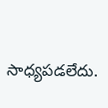సాధ్యపడలేదు.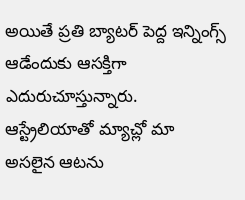అయితే ప్రతి బ్యాటర్ పెద్ద ఇన్నింగ్స్ ఆడేందుకు ఆసక్తిగా ఎదురుచూస్తున్నారు. ఆస్ట్రేలియాతో మ్యాచ్లో మా అసలైన ఆటను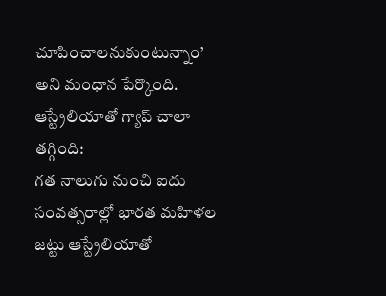చూపించాలనుకుంటున్నాం’ అని మంధాన పేర్కొంది.
ఆస్ట్రేలియాతో గ్యాప్ చాలా తగ్గింది:
గత నాలుగు నుంచి ఐదు సంవత్సరాల్లో భారత మహిళల జట్టు ఆస్ట్రేలియాతో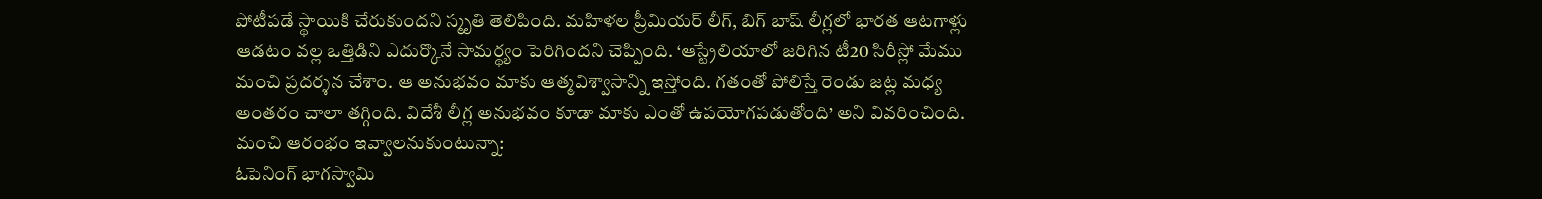పోటీపడే స్థాయికి చేరుకుందని స్మృతి తెలిపింది. మహిళల ప్రీమియర్ లీగ్, బిగ్ బాష్ లీగ్లలో భారత ఆటగాళ్లు ఆడటం వల్ల ఒత్తిడిని ఎదుర్కొనే సామర్థ్యం పెరిగిందని చెప్పింది. ‘ఆస్ట్రేలియాలో జరిగిన టీ20 సిరీస్లో మేము మంచి ప్రదర్శన చేశాం. ఆ అనుభవం మాకు ఆత్మవిశ్వాసాన్ని ఇస్తోంది. గతంతో పోలిస్తే రెండు జట్ల మధ్య అంతరం చాలా తగ్గింది. విదేశీ లీగ్ల అనుభవం కూడా మాకు ఎంతో ఉపయోగపడుతోంది’ అని వివరించింది.
మంచి ఆరంభం ఇవ్వాలనుకుంటున్నా:
ఓపెనింగ్ భాగస్వామి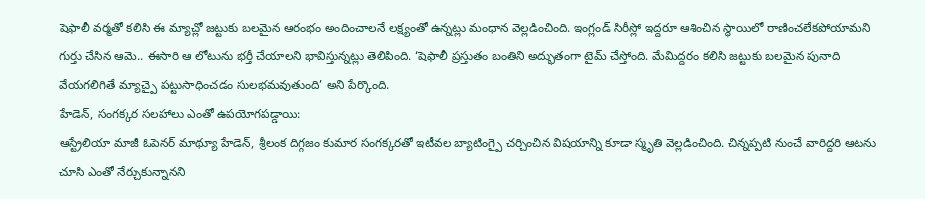షెఫాలీ వర్మతో కలిసి ఈ మ్యాచ్లో జట్టుకు బలమైన ఆరంభం అందించాలనే లక్ష్యంతో ఉన్నట్లు మంధాన వెల్లడించింది. ఇంగ్లండ్ సిరీస్లో ఇద్దరూ ఆశించిన స్థాయిలో రాణించలేకపోయామని గుర్తు చేసిన ఆమె.. ఈసారి ఆ లోటును భర్తీ చేయాలని భావిస్తున్నట్లు తెలిపింది. ‘షెఫాలీ ప్రస్తుతం బంతిని అద్భుతంగా టైమ్ చేస్తోంది. మేమిద్దరం కలిసి జట్టుకు బలమైన పునాది వేయగలిగితే మ్యాచ్పై పట్టుసాధించడం సులభమవుతుంది’ అని పేర్కొంది.
హేడెన్, సంగక్కర సలహాలు ఎంతో ఉపయోగపడ్డాయి:
ఆస్ట్రేలియా మాజీ ఓపెనర్ మాథ్యూ హేడెన్, శ్రీలంక దిగ్గజం కుమార సంగక్కరతో ఇటీవల బ్యాటింగ్పై చర్చించిన విషయాన్ని కూడా స్మృతి వెల్లడించింది. చిన్నప్పటి నుంచే వారిద్దరి ఆటను చూసి ఎంతో నేర్చుకున్నానని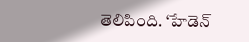తెలిపింది. ‘హేడెన్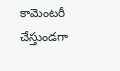కామెంటరీ చేస్తుండగా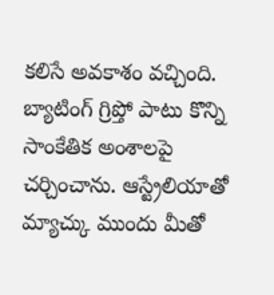కలిసే అవకాశం వచ్చింది. బ్యాటింగ్ గ్రిప్తో పాటు కొన్ని సాంకేతిక అంశాలపై చర్చించాను. ఆస్ట్రేలియాతో మ్యాచ్కు ముందు మీతో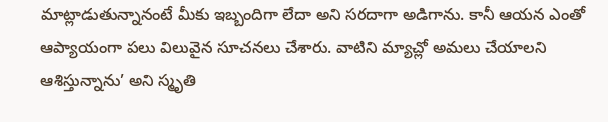మాట్లాడుతున్నానంటే మీకు ఇబ్బందిగా లేదా అని సరదాగా అడిగాను. కానీ ఆయన ఎంతో ఆప్యాయంగా పలు విలువైన సూచనలు చేశారు. వాటిని మ్యాచ్లో అమలు చేయాలని ఆశిస్తున్నాను’ అని స్మృతి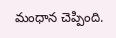మంధాన చెప్పింది.